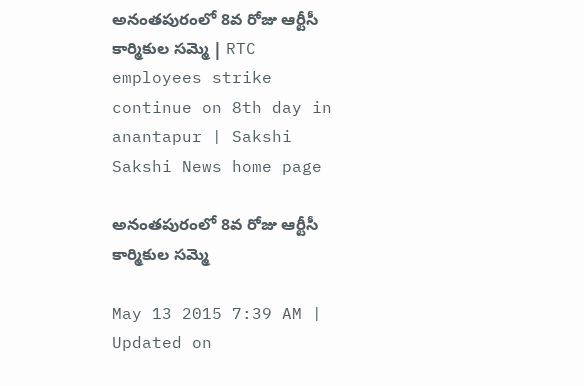అనంతపురంలో 8వ రోజు ఆర్టీసీ కార్మికుల సమ్మె | RTC employees strike continue on 8th day in anantapur | Sakshi
Sakshi News home page

అనంతపురంలో 8వ రోజు ఆర్టీసీ కార్మికుల సమ్మె

May 13 2015 7:39 AM | Updated on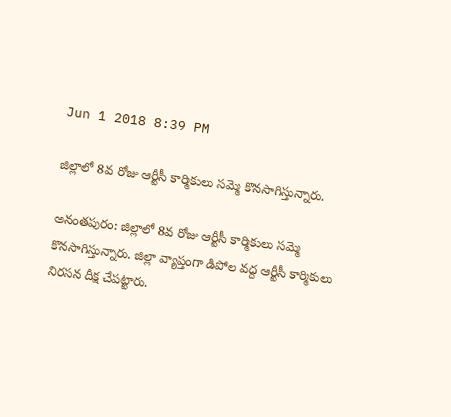Jun 1 2018 8:39 PM

జిల్లాలో 8వ రోజు ఆర్టీసీ కార్మికులు సమ్మె కొనసాగిస్తున్నారు.

అనంతపురం: జిల్లాలో 8వ రోజు ఆర్టీసీ కార్మికులు సమ్మె కొనసాగిస్తున్నారు. జిల్లా వ్యాప్తంగా డిపోల వద్ద ఆర్టీసీ కార్మికులు నిరసన దీక్ష చేపట్టారు.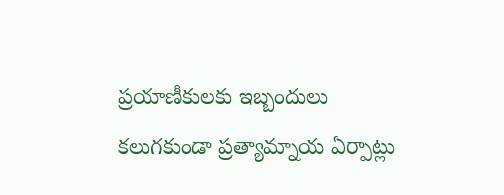ప్రయాణీకులకు ఇబ్బందులు కలుగకుండా ప్రత్యామ్నాయ ఏర్పాట్లు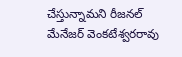చేస్తున్నామని రీజనల్ మేనేజర్ వెంకటేశ్వరరావు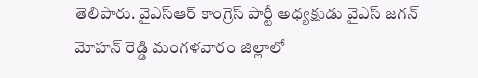తెలిపారు. వైఎస్ఆర్ కాంగ్రెస్ పార్టీ అధ్యక్షుడు వైఎస్ జగన్ మోహన్ రెడ్డి మంగళవారం జిల్లాలో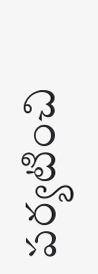పర్యటించి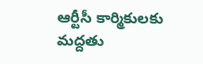ఆర్టీసీ కార్మికులకు మద్దతు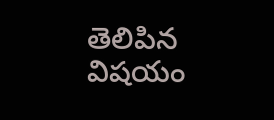తెలిపిన విషయం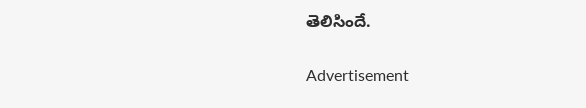తెలిసిందే.

Advertisement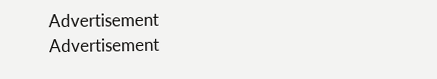Advertisement
Advertisement